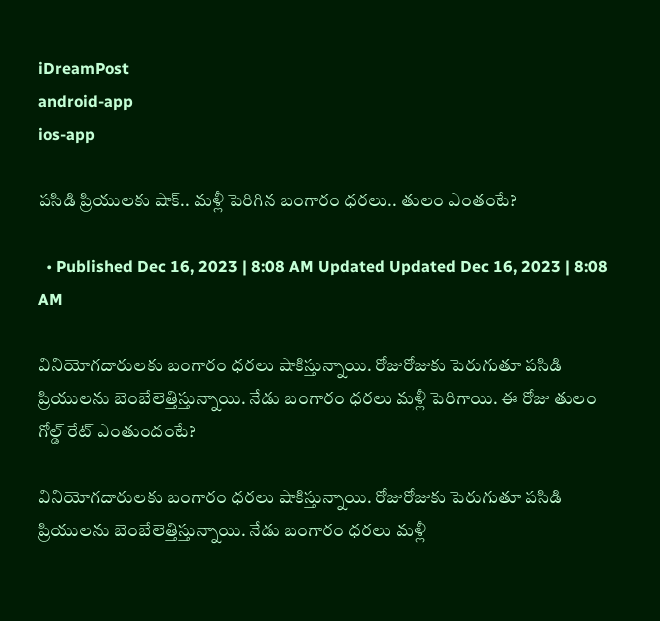iDreamPost
android-app
ios-app

పసిడి ప్రియులకు షాక్.. మళ్లీ పెరిగిన బంగారం ధరలు.. తులం ఎంతంటే?

  • Published Dec 16, 2023 | 8:08 AM Updated Updated Dec 16, 2023 | 8:08 AM

వినియోగదారులకు బంగారం ధరలు షాకిస్తున్నాయి. రోజురోజుకు పెరుగుతూ పసిడి ప్రియులను బెంబేలెత్తిస్తున్నాయి. నేడు బంగారం ధరలు మళ్లీ పెరిగాయి. ఈ రోజు తులం గోల్డ్ రేట్ ఎంతుందంటే?

వినియోగదారులకు బంగారం ధరలు షాకిస్తున్నాయి. రోజురోజుకు పెరుగుతూ పసిడి ప్రియులను బెంబేలెత్తిస్తున్నాయి. నేడు బంగారం ధరలు మళ్లీ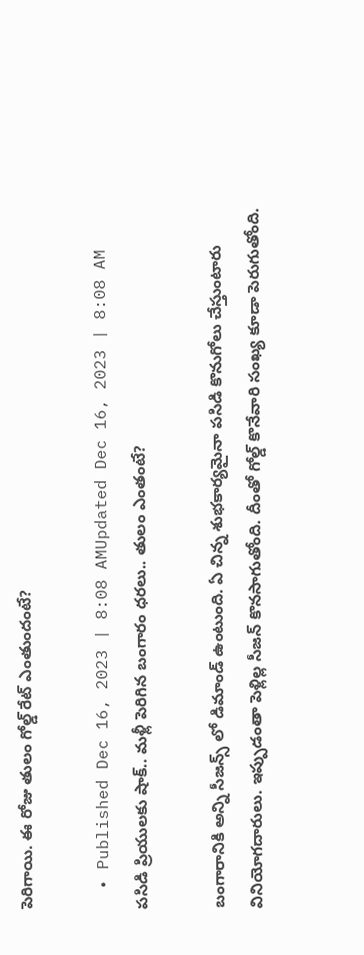పెరిగాయి. ఈ రోజు తులం గోల్డ్ రేట్ ఎంతుందంటే?

  • Published Dec 16, 2023 | 8:08 AMUpdated Dec 16, 2023 | 8:08 AM
పసిడి ప్రియులకు షాక్.. మళ్లీ పెరిగిన బంగారం ధరలు.. తులం ఎంతంటే?

బంగారానికి అన్ని సీజన్స్ లో డిమాండ్ ఉంటుంది. ఏ చిన్న శుభకార్యమైనా పసిడి కొనుగోలు చేస్తుంటారు వినియోగదారులు. ఇప్పుడంతా పెళ్లిల్ల సీజన్ కొనసాగుతోంది. దీంతో గోల్డ్ కొనేవారి సంఖ్య కూడా పెరుగుతోంది.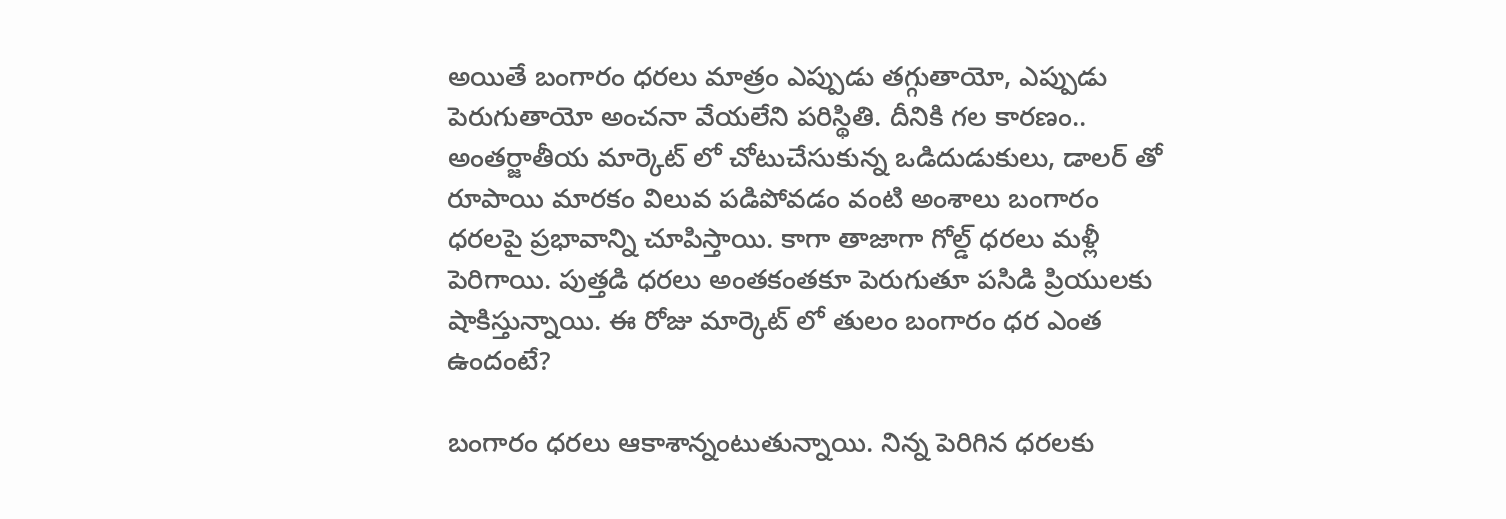అయితే బంగారం ధరలు మాత్రం ఎప్పుడు తగ్గుతాయో, ఎప్పుడు పెరుగుతాయో అంచనా వేయలేని పరిస్థితి. దీనికి గల కారణం.. అంతర్జాతీయ మార్కెట్ లో చోటుచేసుకున్న ఒడిదుడుకులు, డాలర్ తో రూపాయి మారకం విలువ పడిపోవడం వంటి అంశాలు బంగారం ధరలపై ప్రభావాన్ని చూపిస్తాయి. కాగా తాజాగా గోల్డ్ ధరలు మళ్లీ పెరిగాయి. పుత్తడి ధరలు అంతకంతకూ పెరుగుతూ పసిడి ప్రియులకు షాకిస్తున్నాయి. ఈ రోజు మార్కెట్ లో తులం బంగారం ధర ఎంత ఉందంటే?

బంగారం ధరలు ఆకాశాన్నంటుతున్నాయి. నిన్న పెరిగిన ధరలకు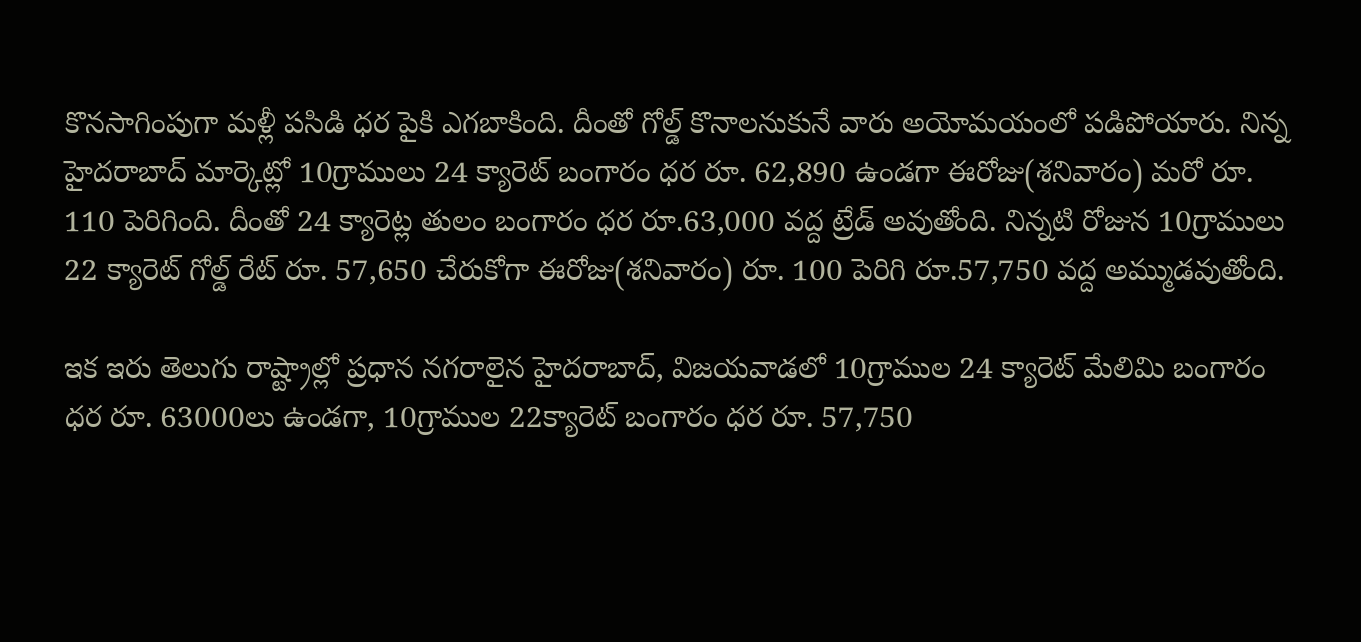కొనసాగింపుగా మళ్లీ పసిడి ధర పైకి ఎగబాకింది. దీంతో గోల్డ్ కొనాలనుకునే వారు అయోమయంలో పడిపోయారు. నిన్న హైదరాబాద్ మార్కెట్లో 10గ్రాములు 24 క్యారెట్ బంగారం ధర రూ. 62,890 ఉండగా ఈరోజు(శనివారం) మరో రూ. 110 పెరిగింది. దీంతో 24 క్యారెట్ల తులం బంగారం ధర రూ.63,000 వద్ద ట్రేడ్ అవుతోంది. నిన్నటి రోజున 10గ్రాములు 22 క్యారెట్ గోల్డ్ రేట్ రూ. 57,650 చేరుకోగా ఈరోజు(శనివారం) రూ. 100 పెరిగి రూ.57,750 వద్ద అమ్ముడవుతోంది.

ఇక ఇరు తెలుగు రాష్ట్రాల్లో ప్రధాన నగరాలైన హైదరాబాద్, విజయవాడలో 10గ్రాముల 24 క్యారెట్ మేలిమి బంగారం ధర రూ. 63000లు ఉండగా, 10గ్రాముల 22క్యారెట్ బంగారం ధర రూ. 57,750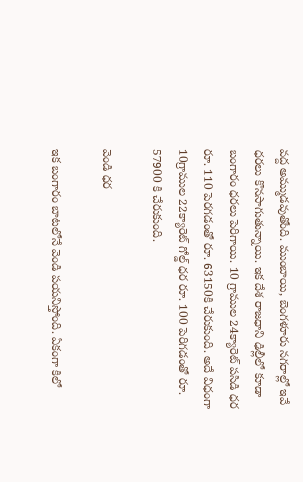వద్ద అమ్ముడవుతోంది. ముంబాయి, బెంగళూరు నగరాల్లో ఇవే ధరలు కొనసాగుతున్నాయి. ఇక దేశ రాజధాని ఢిల్లీలో కూడా బంగారం ధరలు పెరిగాయి. 10 గ్రాముల 24క్యారెట్ పసిడి ధర రూ. 110 పెరగడంతో రూ. 63150కి చేరుకుంది. అదే విధంగా 10గ్రాముల 22క్యారెట్ గోల్డ్ ధర రూ. 100 పెరిగడంతో రూ. 57900 కి చేరుకుంది.

వెండి ధర

ఇక బంగారం బాటలోనే వెండి పయనిస్తోంది. ఏకంగా కిలో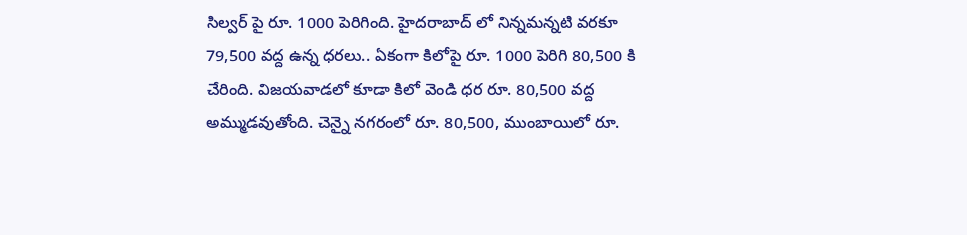సిల్వర్ పై రూ. 1000 పెరిగింది. హైదరాబాద్‌ లో నిన్నమన్నటి వరకూ 79,500 వద్ద ఉన్న ధరలు.. ఏకంగా కిలోపై రూ. 1000 పెరిగి 80,500 కి చేరింది. విజయవాడలో కూడా కిలో వెండి ధర రూ. 80,500 వద్ద అమ్ముడవుతోంది. చెన్నై నగరంలో రూ. 80,500, ముంబాయిలో రూ.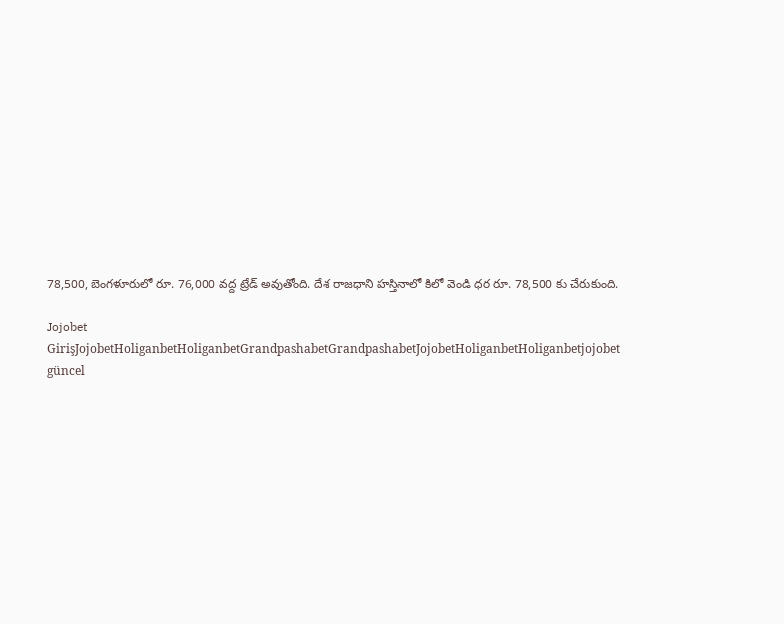78,500, బెంగళూరులో రూ. 76,000 వద్ద ట్రేడ్ అవుతోంది. దేశ రాజధాని హస్తినాలో కిలో వెండి ధర రూ. 78,500 కు చేరుకుంది.

Jojobet GirişJojobetHoliganbetHoliganbetGrandpashabetGrandpashabetJojobetHoliganbetHoliganbetjojobet güncel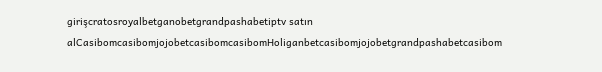girişcratosroyalbetganobetgrandpashabetiptv satın alCasibomcasibomjojobetcasibomcasibomHoliganbetcasibomjojobetgrandpashabetcasibom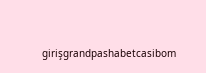girişgrandpashabetcasibom